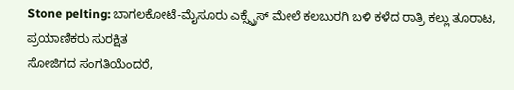Stone pelting: ಬಾಗಲಕೋಟೆ-ಮೈಸೂರು ಎಕ್ಸ್ಪ್ರೆಸ್ ಮೇಲೆ ಕಲಬುರಗಿ ಬಳಿ ಕಳೆದ ರಾತ್ರಿ ಕಲ್ಲು ತೂರಾಟ, ಪ್ರಯಾಣಿಕರು ಸುರಕ್ಷಿತ
ಸೋಜಿಗದ ಸಂಗತಿಯೆಂದರೆ,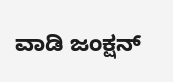ವಾಡಿ ಜಂಕ್ಷನ್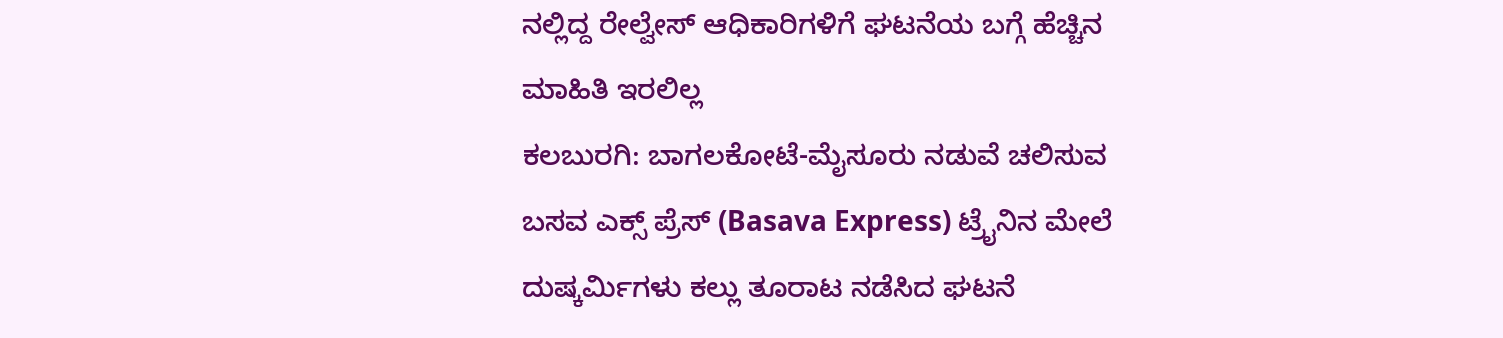ನಲ್ಲಿದ್ದ ರೇಲ್ವೇಸ್ ಆಧಿಕಾರಿಗಳಿಗೆ ಘಟನೆಯ ಬಗ್ಗೆ ಹೆಚ್ಚಿನ ಮಾಹಿತಿ ಇರಲಿಲ್ಲ
ಕಲಬುರಗಿ: ಬಾಗಲಕೋಟೆ-ಮೈಸೂರು ನಡುವೆ ಚಲಿಸುವ ಬಸವ ಎಕ್ಸ್ ಪ್ರೆಸ್ (Basava Express) ಟ್ರೈನಿನ ಮೇಲೆ ದುಷ್ಕರ್ಮಿಗಳು ಕಲ್ಲು ತೂರಾಟ ನಡೆಸಿದ ಘಟನೆ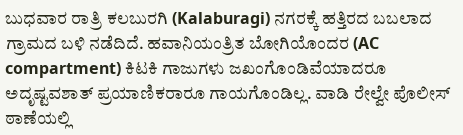ಬುಧವಾರ ರಾತ್ರಿ ಕಲಬುರಗಿ (Kalaburagi) ನಗರಕ್ಕೆ ಹತ್ತಿರದ ಬಬಲಾದ ಗ್ರಾಮದ ಬಳಿ ನಡೆದಿದೆ. ಹವಾನಿಯಂತ್ರಿತ ಬೋಗಿಯೊಂದರ (AC compartment) ಕಿಟಕಿ ಗಾಜುಗಳು ಜಖಂಗೊಂಡಿವೆಯಾದರೂ ಅದೃಷ್ಟವಶಾತ್ ಪ್ರಯಾಣಿಕರಾರೂ ಗಾಯಗೊಂಡಿಲ್ಲ. ವಾಡಿ ರೇಲ್ವೇ ಪೊಲೀಸ್ ಠಾಣೆಯಲ್ಲಿ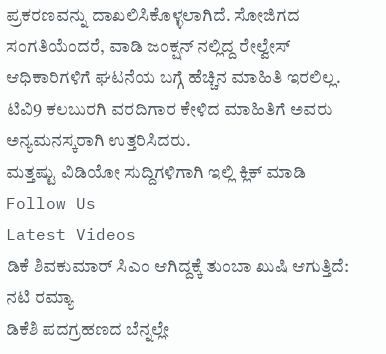ಪ್ರಕರಣವನ್ನು ದಾಖಲಿಸಿಕೊಳ್ಳಲಾಗಿದೆ. ಸೋಜಿಗದ ಸಂಗತಿಯೆಂದರೆ, ವಾಡಿ ಜಂಕ್ಷನ್ ನಲ್ಲಿದ್ದ ರೇಲ್ವೇಸ್ ಆಧಿಕಾರಿಗಳಿಗೆ ಘಟನೆಯ ಬಗ್ಗೆ ಹೆಚ್ಚಿನ ಮಾಹಿತಿ ಇರಲಿಲ್ಲ. ಟಿವಿ9 ಕಲಬುರಗಿ ವರದಿಗಾರ ಕೇಳಿದ ಮಾಹಿತಿಗೆ ಅವರು ಅನ್ಯಮನಸ್ಕರಾಗಿ ಉತ್ತರಿಸಿದರು.
ಮತ್ತಷ್ಟು ವಿಡಿಯೋ ಸುದ್ದಿಗಳಿಗಾಗಿ ಇಲ್ಲಿ ಕ್ಲಿಕ್ ಮಾಡಿ
Follow Us
Latest Videos
ಡಿಕೆ ಶಿವಕುಮಾರ್ ಸಿಎಂ ಆಗಿದ್ದಕ್ಕೆ ತುಂಬಾ ಖುಷಿ ಆಗುತ್ತಿದೆ: ನಟಿ ರಮ್ಯಾ
ಡಿಕೆಶಿ ಪದಗ್ರಹಣದ ಬೆನ್ನಲ್ಲೇ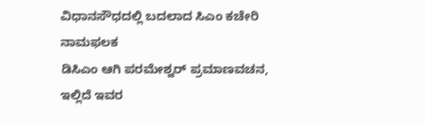ವಿಧಾನಸೌಧದಲ್ಲಿ ಬದಲಾದ ಸಿಎಂ ಕಚೇರಿ ನಾಮಫಲಕ
ಡಿಸಿಎಂ ಆಗಿ ಪರಮೇಶ್ವರ್ ಪ್ರಮಾಣವಚನ, ಇಲ್ಲಿದೆ ಇವರ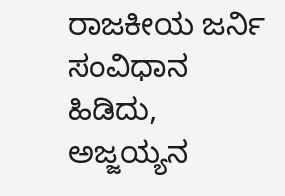ರಾಜಕೀಯ ಜರ್ನಿ
ಸಂವಿಧಾನ ಹಿಡಿದು, ಅಜ್ಜಯ್ಯನ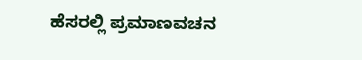ಹೆಸರಲ್ಲಿ ಪ್ರಮಾಣವಚನ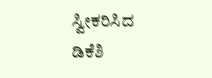ಸ್ವೀಕರಿಸಿದ ಡಿಕೆಶಿ